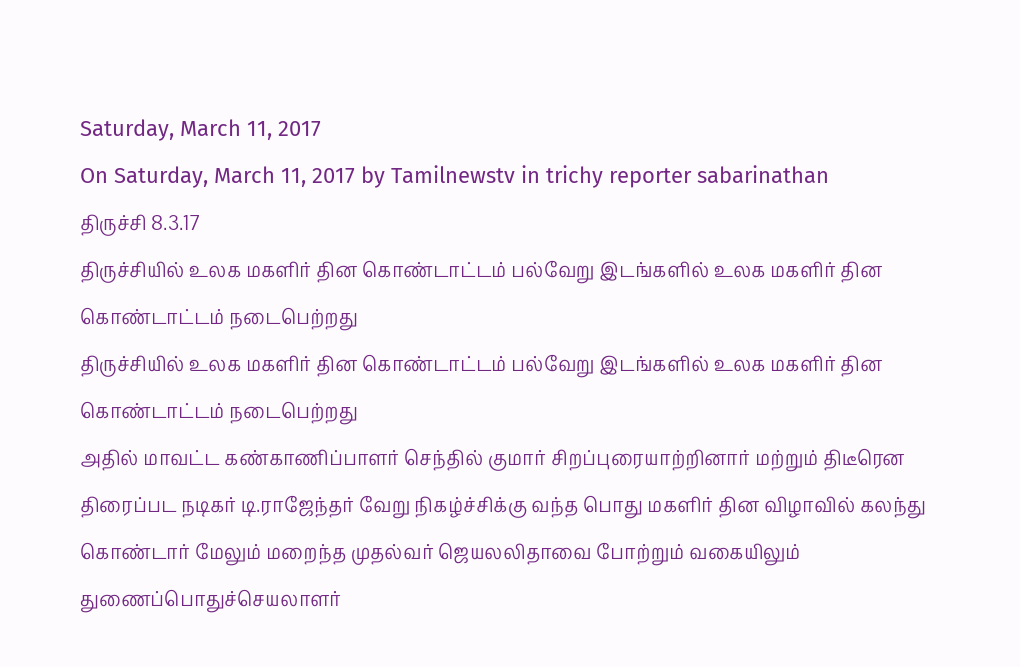Saturday, March 11, 2017
On Saturday, March 11, 2017 by Tamilnewstv in trichy reporter sabarinathan
திருச்சி 8.3.17
திருச்சியில் உலக மகளிர் தின கொண்டாட்டம் பல்வேறு இடங்களில் உலக மகளிர் தின கொண்டாட்டம் நடைபெற்றது
திருச்சியில் உலக மகளிர் தின கொண்டாட்டம் பல்வேறு இடங்களில் உலக மகளிர் தின கொண்டாட்டம் நடைபெற்றது
அதில் மாவட்ட கண்காணிப்பாளர் செந்தில் குமார் சிறப்புரையாற்றினார் மற்றும் திடீரென திரைப்பட நடிகர் டி.ராஜேந்தர் வேறு நிகழ்ச்சிக்கு வந்த பொது மகளிர் தின விழாவில் கலந்து கொண்டார் மேலும் மறைந்த முதல்வர் ஜெயலலிதாவை போற்றும் வகையிலும் துணைப்பொதுச்செயலாளர்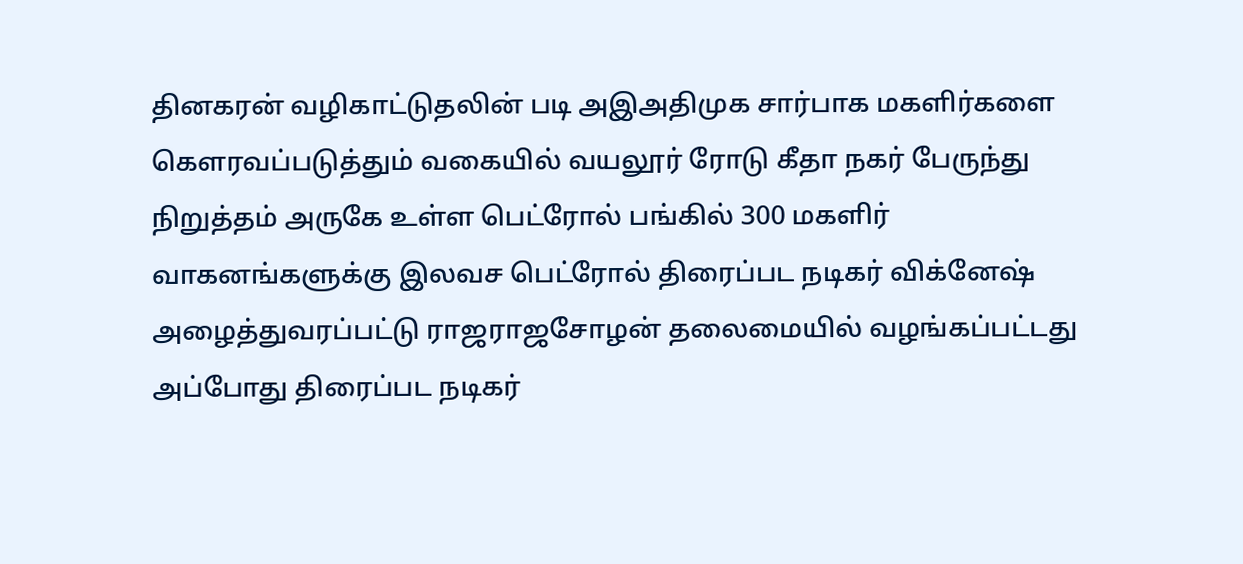தினகரன் வழிகாட்டுதலின் படி அஇஅதிமுக சார்பாக மகளிர்களை கௌரவப்படுத்தும் வகையில் வயலூர் ரோடு கீதா நகர் பேருந்து நிறுத்தம் அருகே உள்ள பெட்ரோல் பங்கில் 300 மகளிர் வாகனங்களுக்கு இலவச பெட்ரோல் திரைப்பட நடிகர் விக்னேஷ் அழைத்துவரப்பட்டு ராஜராஜசோழன் தலைமையில் வழங்கப்பட்டது
அப்போது திரைப்பட நடிகர்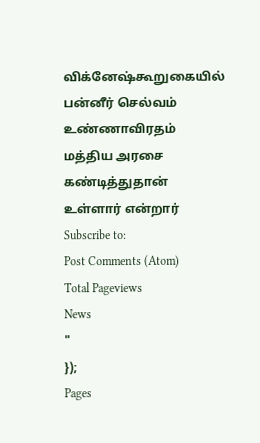விக்னேஷ்கூறுகையில் பன்னீர் செல்வம் உண்ணாவிரதம் மத்திய அரசை கண்டித்துதான் உள்ளார் என்றார்
Subscribe to:
Post Comments (Atom)
Total Pageviews
News
"
});
Pages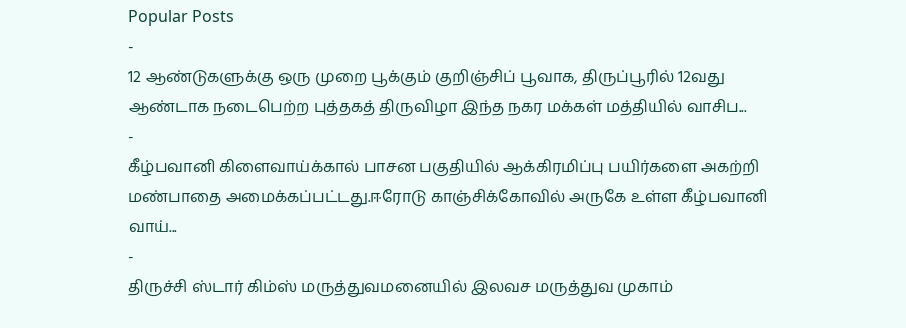Popular Posts
-
12 ஆண்டுகளுக்கு ஒரு முறை பூக்கும் குறிஞ்சிப் பூவாக, திருப்பூரில் 12வது ஆண்டாக நடைபெற்ற புத்தகத் திருவிழா இந்த நகர மக்கள் மத்தியில் வாசிப...
-
கீழ்பவானி கிளைவாய்க்கால் பாசன பகுதியில் ஆக்கிரமிப்பு பயிர்களை அகற்றி மண்பாதை அமைக்கப்பட்டது.ஈரோடு காஞ்சிக்கோவில் அருகே உள்ள கீழ்பவானி வாய்...
-
திருச்சி ஸ்டார் கிம்ஸ் மருத்துவமனையில் இலவச மருத்துவ முகாம்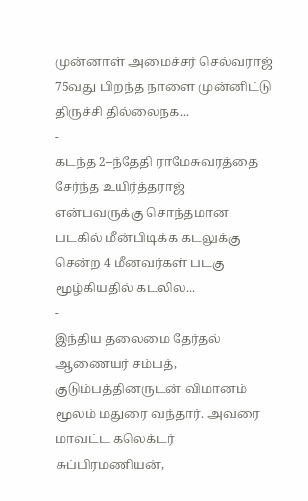முன்னாள் அமைச்சர் செல்வராஜ் 75வது பிறந்த நாளை முன்னிட்டு திருச்சி தில்லைநக...
-
கடந்த 2–ந்தேதி ராமேசுவரத்தை சேர்ந்த உயிர்த்தராஜ் என்பவருக்கு சொந்தமான படகில் மீன்பிடிக்க கடலுக்கு சென்ற 4 மீனவர்கள் படகு மூழ்கியதில் கடலில...
-
இந்திய தலைமை தேர்தல் ஆணையர் சம்பத், குடும்பத்தினருடன் விமானம் மூலம் மதுரை வந்தார். அவரை மாவட்ட கலெக்டர் சுப்பிரமணியன்,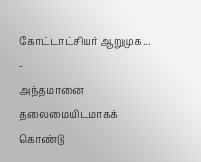கோட்டாட்சியர் ஆறுமுக...
-
அந்தமானை தலைமையிடமாகக் கொண்டு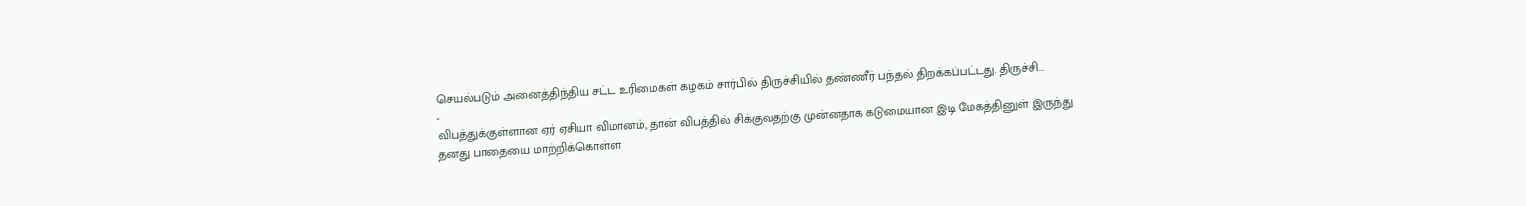செயல்படும் அனைத்திந்திய சட்ட உரிமைகள் கழகம் சார்பில் திருச்சியில் தண்ணீர் பந்தல் திறக்கப்பட்டது. திருச்சி...
-
விபத்துக்குள்ளான ஏர் ஏசியா விமானம், தான் விபத்தில் சிக்குவதற்கு முன்னதாக கடுமையான இடி மேகத்தினுள் இருந்து தனது பாதையை மாற்றிக்கொள்ள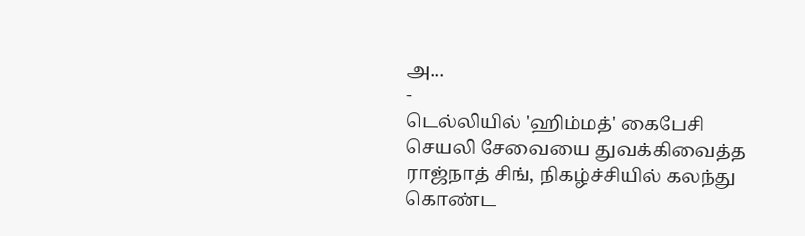அ...
-
டெல்லியில் 'ஹிம்மத்' கைபேசி செயலி சேவையை துவக்கிவைத்த ராஜ்நாத் சிங், நிகழ்ச்சியில் கலந்து கொண்ட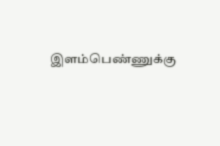இளம்பெண்ணுக்கு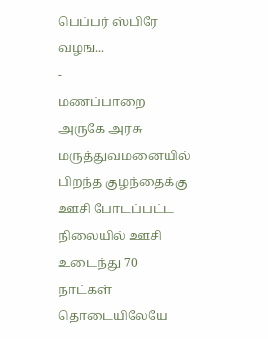பெப்பர் ஸ்பிரே வழங...
-
மணப்பாறை அருகே அரசு மருத்துவமனையில் பிறந்த குழந்தைக்கு ஊசி போடப்பட்ட நிலையில் ஊசி உடைந்து 70 நாட்கள் தொடையிலேயே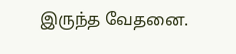இருந்த வேதனை.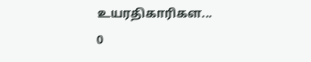உயரதிகாரிகள...
0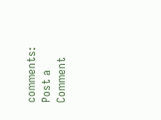comments:
Post a Comment